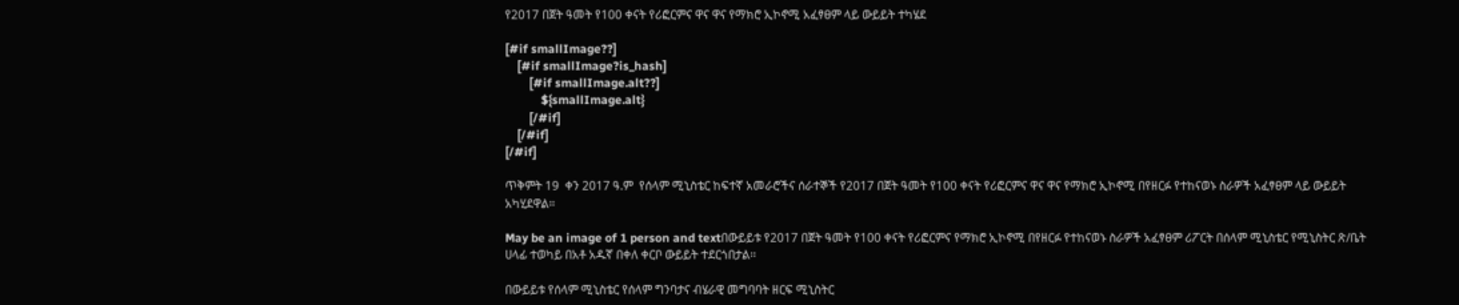የ2017 በጀት ዓመት የ100 ቀናት የሪፎርምና ዋና ዋና የማክሮ ኢኮኖሚ አፈፃፀም ላይ ውይይት ተካሄደ

[#if smallImage??]
    [#if smallImage?is_hash]
        [#if smallImage.alt??]
            ${smallImage.alt}
        [/#if]
    [/#if]
[/#if]

ጥቅምት 19  ቀን 2017 ዓ.ም  የሰላም ሚኒስቴር ከፍተኛ አመራሮችና ሰራተኞች የ2017 በጀት ዓመት የ100 ቀናት የሪፎርምና ዋና ዋና የማክሮ ኢኮኖሚ በየዘርፉ የተከናወኑ ስራዎች አፈፃፀም ላይ ውይይት አካሂደዋል።

May be an image of 1 person and textበውይይቱ የ2017 በጀት ዓመት የ100 ቀናት የሪፎርምና የማክሮ ኢኮኖሚ በየዘርፉ የተከናወኑ ስራዎች አፈፃፀም ሪፖርት በሰላም ሚኒስቴር የሚኒስትር ጽ/ቤት ሀላፊ ተወካይ በአቶ አዱኛ በቀለ ቀርቦ ውይይት ተደርጎበታል፡፡

በውይይቱ የሰላም ሚኒስቴር የሰላም ግንባታና ብሄራዊ መግባባት ዘርፍ ሚኒስትር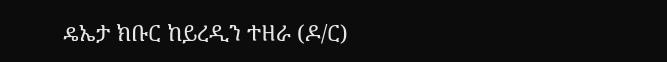ዴኤታ ክቡር ከይረዲን ተዘራ (ዶ/ር)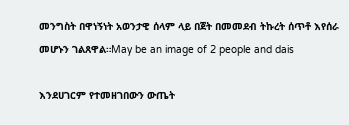መንግስት በዋነኝነት አወንታዊ ሰላም ላይ በጀት በመመደብ ትኩረት ሰጥቶ እየሰራ መሆኑን ገልጸዋል።May be an image of 2 people and dais

እንደሀገርም የተመዘገበውን ውጤት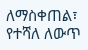ለማስቀጠል፣ የተሻለ ለውጥ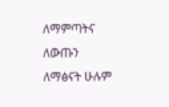ለማምጣትና ለውጡን ለማፅናት ሁሉም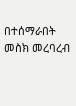በተሰማራበት መስክ መረባረብ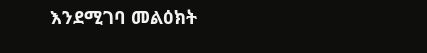እንደሚገባ መልዕክት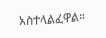አስተላልፈዋል።